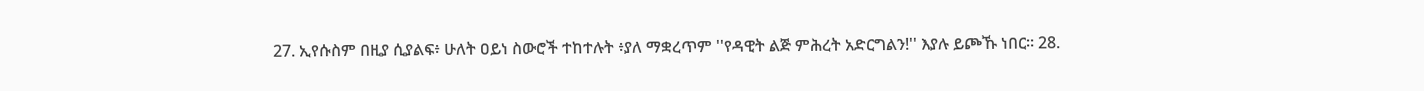27. ኢየሱስም በዚያ ሲያልፍ፥ ሁለት ዐይነ ስውሮች ተከተሉት ፥ያለ ማቋረጥም ''የዳዊት ልጅ ምሕረት አድርግልን!'' እያሉ ይጮኹ ነበር። 28.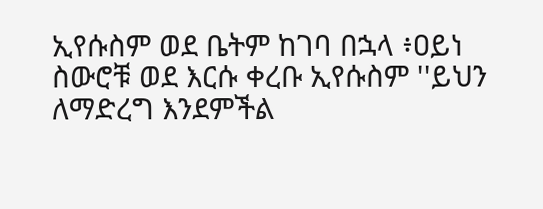ኢየሱስም ወደ ቤትም ከገባ በኋላ ፥ዐይነ ስውሮቹ ወደ እርሱ ቀረቡ ኢየሱስም ''ይህን ለማድረግ እንደምችል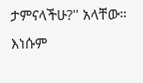ታምናላችሁ?'' አላቸው። እነሱም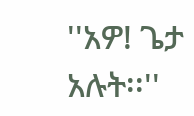''አዎ! ጌታ አሉት፡፡''